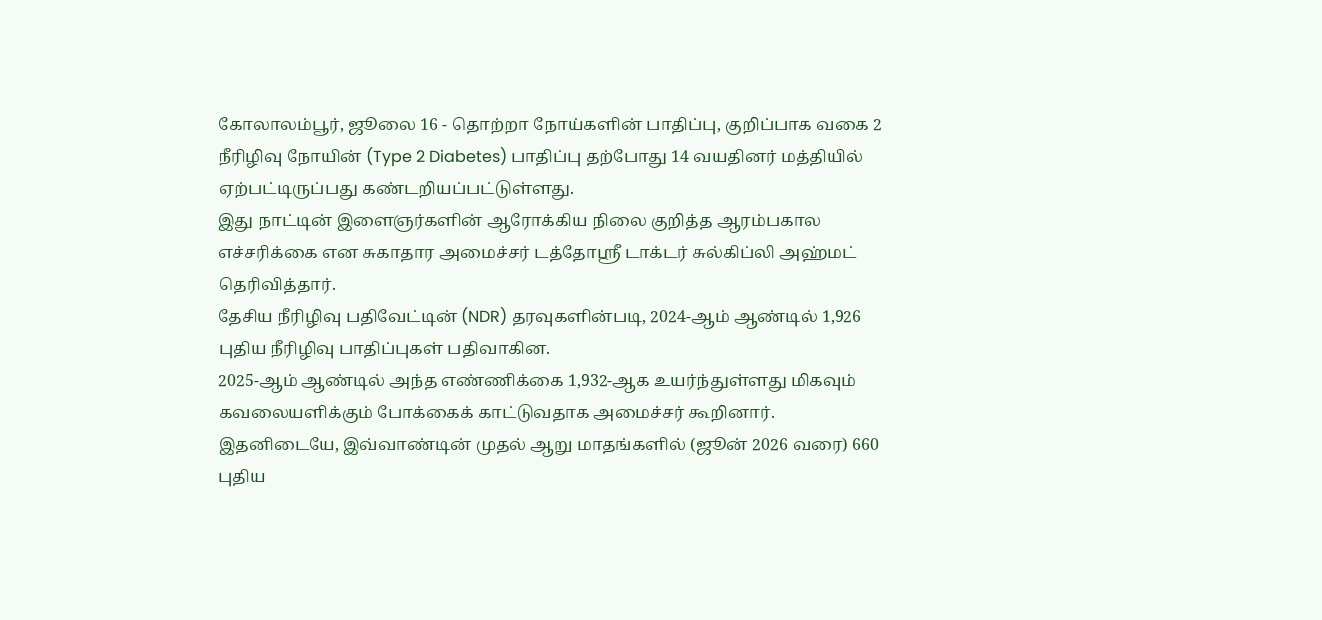கோலாலம்பூர், ஜூலை 16 - தொற்றா நோய்களின் பாதிப்பு, குறிப்பாக வகை 2 நீரிழிவு நோயின் (Type 2 Diabetes) பாதிப்பு தற்போது 14 வயதினர் மத்தியில் ஏற்பட்டிருப்பது கண்டறியப்பட்டுள்ளது.
இது நாட்டின் இளைஞர்களின் ஆரோக்கிய நிலை குறித்த ஆரம்பகால எச்சரிக்கை என சுகாதார அமைச்சர் டத்தோஸ்ரீ டாக்டர் சுல்கிப்லி அஹ்மட் தெரிவித்தார்.
தேசிய நீரிழிவு பதிவேட்டின் (NDR) தரவுகளின்படி, 2024-ஆம் ஆண்டில் 1,926 புதிய நீரிழிவு பாதிப்புகள் பதிவாகின.
2025-ஆம் ஆண்டில் அந்த எண்ணிக்கை 1,932-ஆக உயர்ந்துள்ளது மிகவும் கவலையளிக்கும் போக்கைக் காட்டுவதாக அமைச்சர் கூறினார்.
இதனிடையே, இவ்வாண்டின் முதல் ஆறு மாதங்களில் (ஜூன் 2026 வரை) 660 புதிய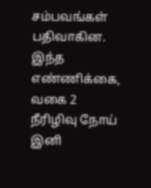சம்பவங்கள் பதிவாகின.
இந்த எண்ணிக்கை, வகை 2 நீரிழிவு நோய் இனி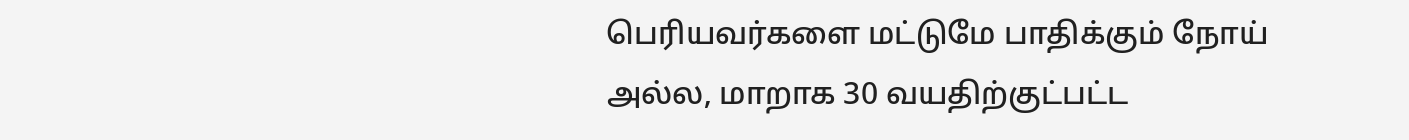பெரியவர்களை மட்டுமே பாதிக்கும் நோய் அல்ல, மாறாக 30 வயதிற்குட்பட்ட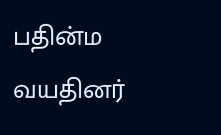பதின்ம வயதினர்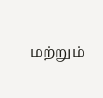மற்றும்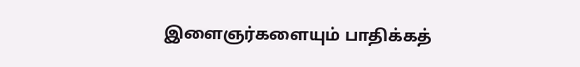இளைஞர்களையும் பாதிக்கத்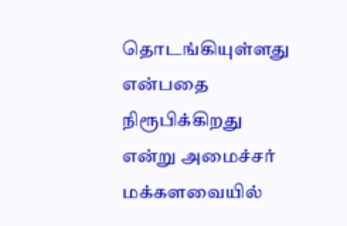தொடங்கியுள்ளது என்பதை நிரூபிக்கிறது என்று அமைச்சர் மக்களவையில்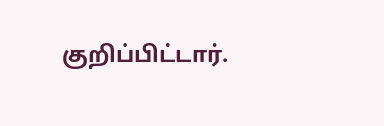குறிப்பிட்டார்.